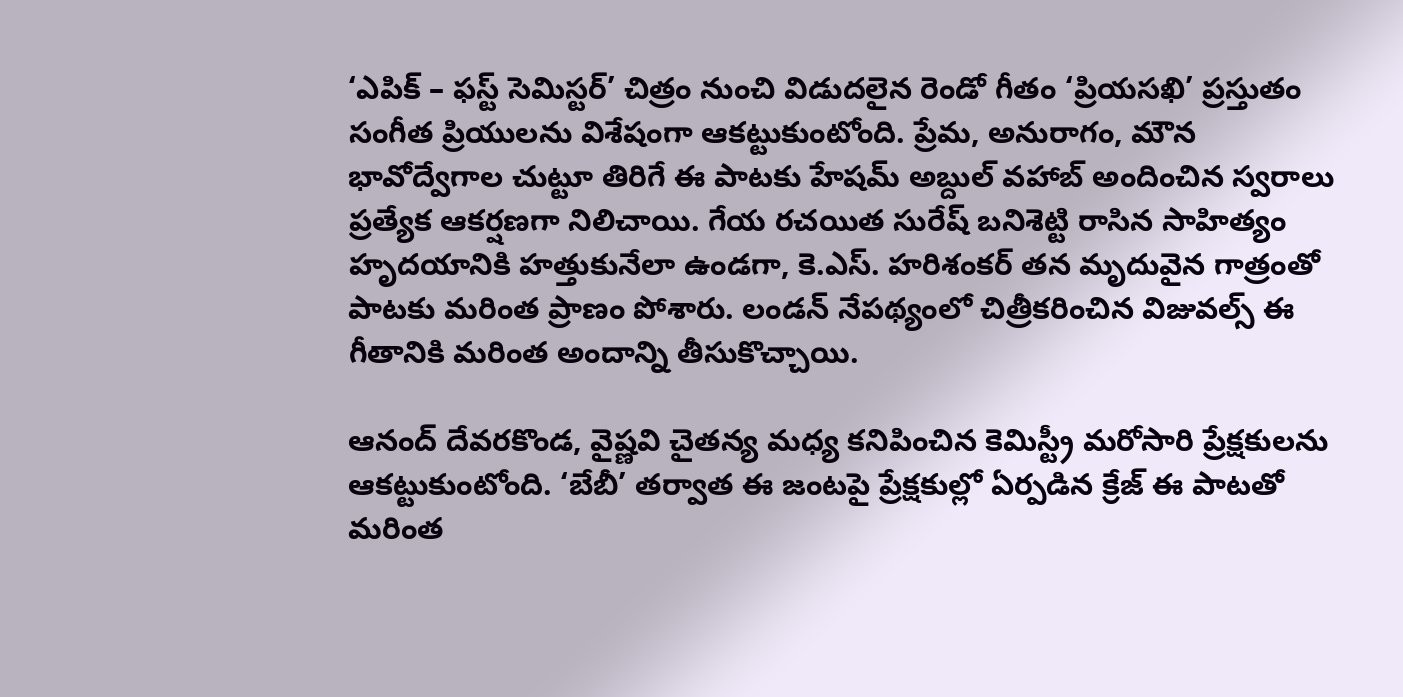‘ఎపిక్ – ఫస్ట్ సెమిస్టర్’ చిత్రం నుంచి విడుదలైన రెండో గీతం ‘ప్రియసఖి’ ప్రస్తుతం సంగీత ప్రియులను విశేషంగా ఆకట్టుకుంటోంది. ప్రేమ, అనురాగం, మౌన భావోద్వేగాల చుట్టూ తిరిగే ఈ పాటకు హేషమ్ అబ్దుల్ వహాబ్ అందించిన స్వరాలు ప్రత్యేక ఆకర్షణగా నిలిచాయి. గేయ రచయిత సురేష్ బనిశెట్టి రాసిన సాహిత్యం హృదయానికి హత్తుకునేలా ఉండగా, కె.ఎస్. హరిశంకర్ తన మృదువైన గాత్రంతో పాటకు మరింత ప్రాణం పోశారు. లండన్ నేపథ్యంలో చిత్రీకరించిన విజువల్స్ ఈ గీతానికి మరింత అందాన్ని తీసుకొచ్చాయి.

ఆనంద్ దేవరకొండ, వైష్ణవి చైతన్య మధ్య కనిపించిన కెమిస్ట్రీ మరోసారి ప్రేక్షకులను ఆకట్టుకుంటోంది. ‘బేబీ’ తర్వాత ఈ జంటపై ప్రేక్షకుల్లో ఏర్పడిన క్రేజ్ ఈ పాటతో మరింత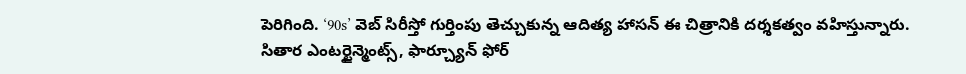పెరిగింది. ‘90s’ వెబ్ సిరీస్తో గుర్తింపు తెచ్చుకున్న ఆదిత్య హాసన్ ఈ చిత్రానికి దర్శకత్వం వహిస్తున్నారు. సితార ఎంటర్టైన్మెంట్స్, ఫార్చ్యూన్ ఫోర్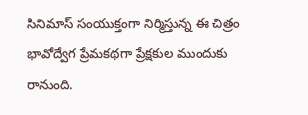సినిమాస్ సంయుక్తంగా నిర్మిస్తున్న ఈ చిత్రం భావోద్వేగ ప్రేమకథగా ప్రేక్షకుల ముందుకు రానుంది.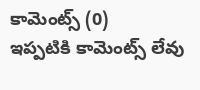కామెంట్స్ (0)
ఇప్పటికి కామెంట్స్ లేవు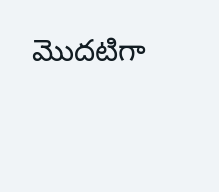మొదటిగా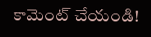కామెంట్ చేయండి!